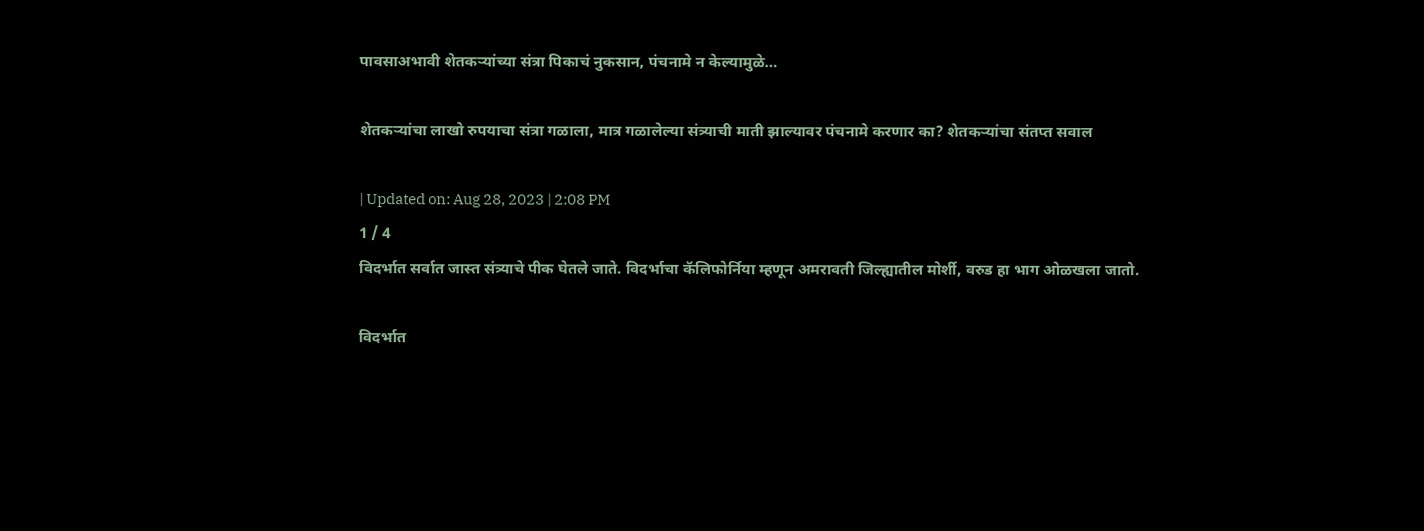पावसाअभावी शेतकऱ्यांच्या संत्रा पिकाचं नुकसान, पंचनामे न केल्यामुळे…

शेतकऱ्यांचा लाखो रुपयाचा संत्रा गळाला, मात्र गळालेल्या संत्र्याची माती झाल्यावर पंचनामे करणार का? शेतकऱ्यांचा संतप्त सवाल

| Updated on: Aug 28, 2023 | 2:08 PM
1 / 4
विदर्भात सर्वात जास्त संत्र्याचे पीक घेतले जाते. विदर्भाचा कॅलिफोर्निया म्हणून अमरावती जिल्ह्यातील मोर्शी, वरुड हा भाग ओळखला जातो.

विदर्भात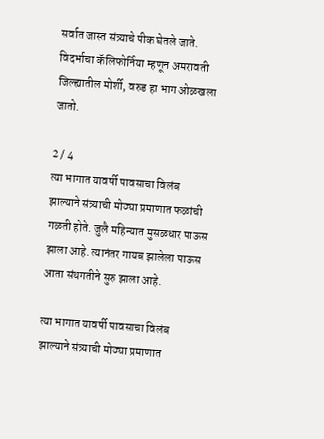सर्वात जास्त संत्र्याचे पीक घेतले जाते. विदर्भाचा कॅलिफोर्निया म्हणून अमरावती जिल्ह्यातील मोर्शी, वरुड हा भाग ओळखला जातो.

2 / 4
त्या भागात यावर्षी पावसाचा विलंब झाल्याने संत्र्याची मोठ्या प्रमाणात फळांची गळती होते. जुलै महिन्यात मुसळधार पाऊस झाला आहे. त्यानंतर गायब झालेला पाऊस आता संथगतीने सुरु झाला आहे.

त्या भागात यावर्षी पावसाचा विलंब झाल्याने संत्र्याची मोठ्या प्रमाणात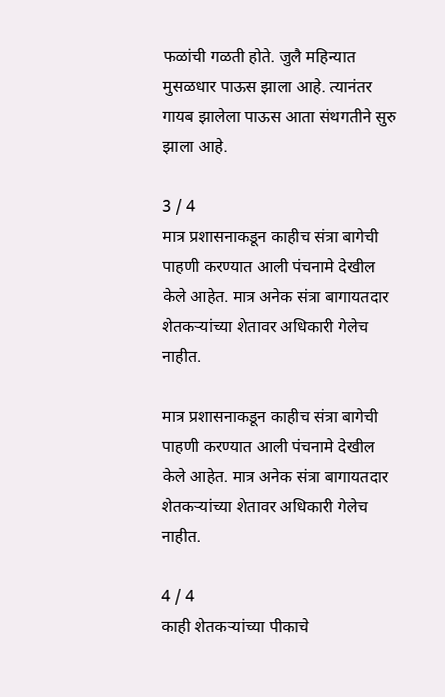फळांची गळती होते. जुलै महिन्यात मुसळधार पाऊस झाला आहे. त्यानंतर गायब झालेला पाऊस आता संथगतीने सुरु झाला आहे.

3 / 4
मात्र प्रशासनाकडून काहीच संत्रा बागेची पाहणी करण्यात आली पंचनामे देखील केले आहेत. मात्र अनेक संत्रा बागायतदार शेतकऱ्यांच्या शेतावर अधिकारी गेलेच नाहीत.

मात्र प्रशासनाकडून काहीच संत्रा बागेची पाहणी करण्यात आली पंचनामे देखील केले आहेत. मात्र अनेक संत्रा बागायतदार शेतकऱ्यांच्या शेतावर अधिकारी गेलेच नाहीत.

4 / 4
काही शेतकऱ्यांच्या पीकाचे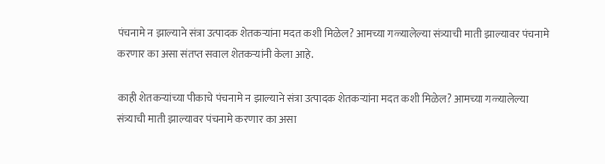पंचनामे न झाल्याने संत्रा उत्पादक शेतकऱ्यांना मदत कशी मिळेल? आमच्या गळ्यालेल्या संत्र्याची माती झाल्यावर पंचनामे करणार का असा संतप्त सवाल शेतकऱ्यांनी केला आहे.

काही शेतकऱ्यांच्या पीकाचे पंचनामे न झाल्याने संत्रा उत्पादक शेतकऱ्यांना मदत कशी मिळेल? आमच्या गळ्यालेल्या संत्र्याची माती झाल्यावर पंचनामे करणार का असा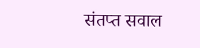संतप्त सवाल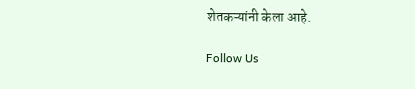शेतकऱ्यांनी केला आहे.

Follow Us